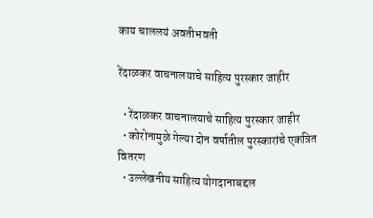काय चाललयं अवतीभवती

रेंदाळकर वाचनालयाचे साहित्य पुरस्कार जाहीर

  • रेंदाळकर वाचनालयाचे साहित्य पुरस्कार जाहीर
  • कोरोनामुळे गेल्या दोन वर्षातील पुरस्कारांचे एकत्रित वितरण
  • उल्लेखनीय साहित्य योगदानाबद्दल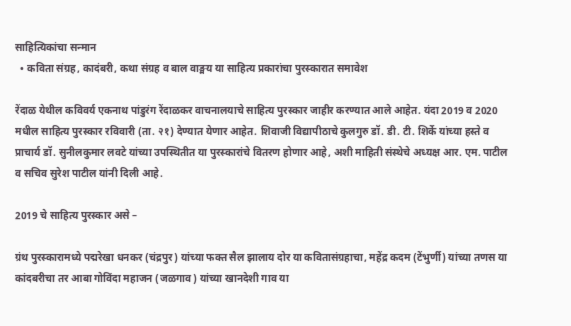साहित्यिकांचा सन्मान
  • कविता संग्रह, कादंबरी, कथा संग्रह व बाल वाङ्मय या साहित्य प्रकारांचा पुरस्कारात समावेश

रेंदाळ येथील कविवर्य एकनाथ पांडुरंग रेंदाळकर वाचनालयाचे साहित्य पुरस्कार जाहीर करण्यात आले आहेत. यंदा 2019 व 2020 मधील साहित्य पुरस्कार रविवारी (ता. २१) देण्यात येणार आहेत. शिवाजी विद्यापीठाचे कुलगुरु डॉ. डी. टी. शिर्के यांच्या हस्ते व प्राचार्य डॉ. सुनीलकुमार लवटे यांच्या उपस्थितीत या पुरस्कारांचे वितरण होणार आहे, अशी माहिती संस्थेचे अध्यक्ष आर. एम. पाटील व सचिव सुरेश पाटील यांनी दिली आहे.

2019 चे साहित्य पुरस्कार असे –

ग्रंथ पुरस्कारामध्ये पद्मरेखा धनकर (चंद्रपुर) यांच्या फक्त सैल झालाय दोर या कवितासंग्रहाचा, महेंद्र कदम (टेंभुर्णी) यांच्या तणस या कांदबरीचा तर आबा गोविंदा महाजन (जळगाव) यांच्या खानदेशी गाव या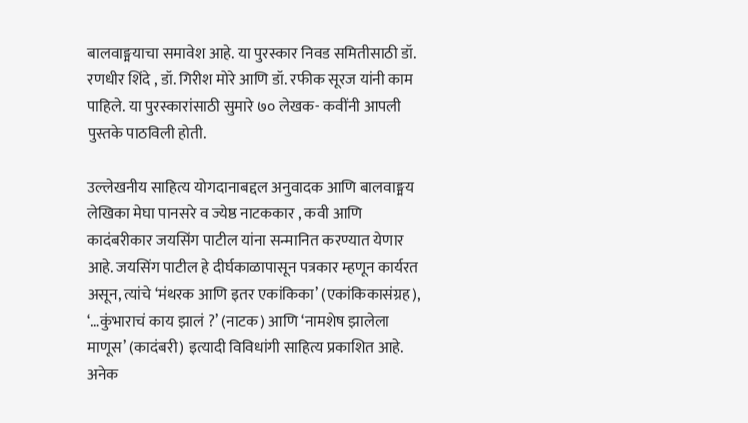बालवाङ्मयाचा समावेश आहे. या पुरस्कार निवड समितीसाठी डॉ. रणधीर शिंदे , डॉ. गिरीश मोरे आणि डॉ. रफीक सूरज यांनी काम पाहिले. या पुरस्कारांसाठी सुमारे ७० लेखक- कवींनी आपली पुस्तके पाठविली होती.

उल्लेखनीय साहित्य योगदानाबद्दल अनुवादक आणि बालवाङ्मय लेखिका मेघा पानसरे व ज्येष्ठ नाटककार , कवी आणि कादंबरीकार जयसिंग पाटील यांना सन्मानित करण्यात येणार आहे. जयसिंग पाटील हे दीर्घकाळापासून पत्रकार म्हणून कार्यरत असून, त्यांचे ‘मंथरक आणि इतर एकांकिका’ (एकांकिकासंग्रह), ‘…कुंभाराचं काय झालं ?’ (नाटक) आणि ‘नामशेष झालेला माणूस’ (कादंबरी) इत्यादी विविधांगी साहित्य प्रकाशित आहे. अनेक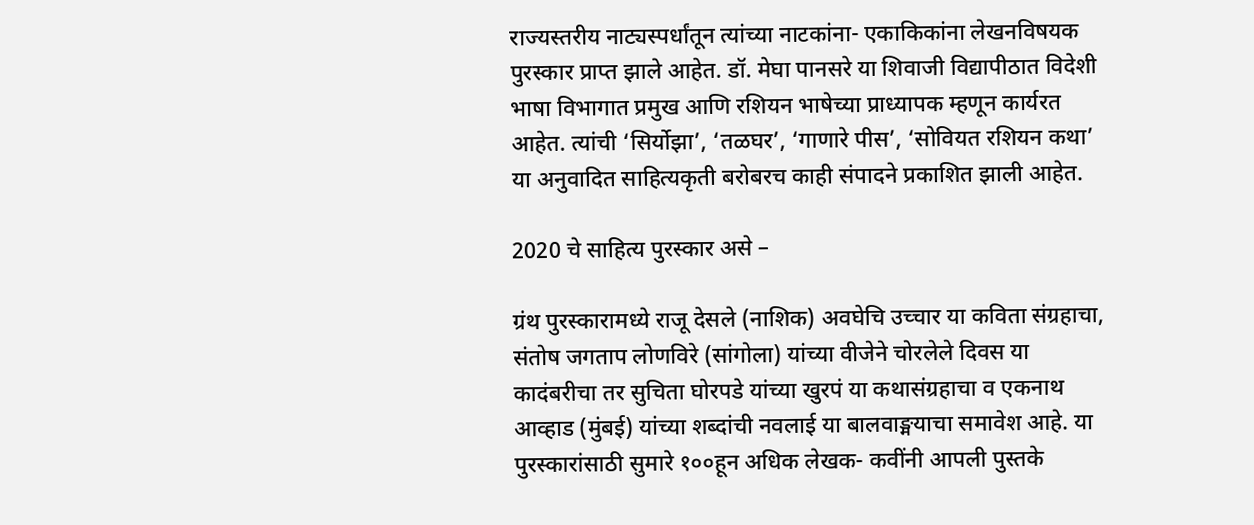राज्यस्तरीय नाट्यस्पर्धांतून त्यांच्या नाटकांना- एकाकिकांना लेखनविषयक पुरस्कार प्राप्त झाले आहेत. डॉ. मेघा पानसरे या शिवाजी विद्यापीठात विदेशी भाषा विभागात प्रमुख आणि रशियन भाषेच्या प्राध्यापक म्हणून कार्यरत आहेत. त्यांची ‘सिर्योझा’, ‘तळघर’, ‘गाणारे पीस’, ‘सोवियत रशियन कथा’ या अनुवादित साहित्यकृती बरोबरच काही संपादने प्रकाशित झाली आहेत.

2020 चे साहित्य पुरस्कार असे –

ग्रंथ पुरस्कारामध्ये राजू देसले (नाशिक) अवघेचि उच्चार या कविता संग्रहाचा, संतोष जगताप लोणविरे (सांगोला) यांच्या वीजेने चोरलेले दिवस या कादंबरीचा तर सुचिता घोरपडे यांच्या खुरपं या कथासंग्रहाचा व एकनाथ आव्हाड (मुंबई) यांच्या शब्दांची नवलाई या बालवाङ्मयाचा समावेश आहे. या पुरस्कारांसाठी सुमारे १००हून अधिक लेखक- कवींनी आपली पुस्तके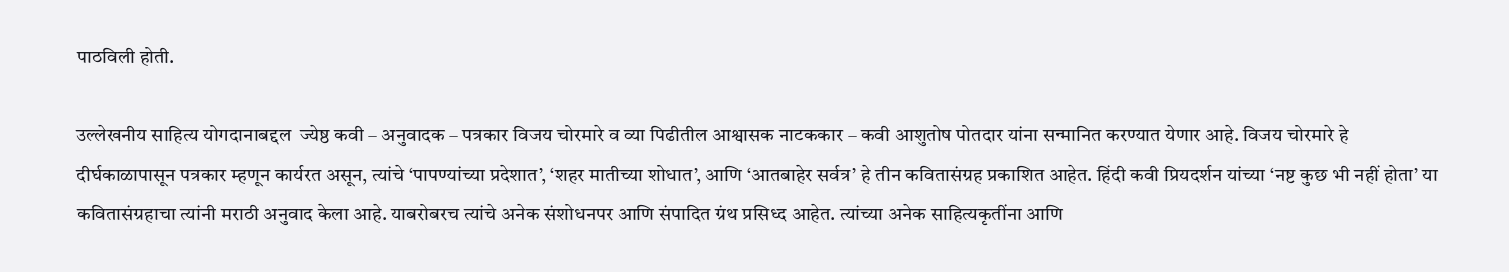पाठविली होती.

उल्लेखनीय साहित्य योगदानाबद्दल  ज्येष्ठ कवी – अनुवादक – पत्रकार विजय चोरमारे व व्या पिढीतील आश्वासक नाटककार – कवी आशुतोष पोतदार यांना सन्मानित करण्यात येणार आहे. विजय चोरमारे हे दीर्घकाळापासून पत्रकार म्हणून कार्यरत असून, त्यांचे ‘पापण्यांच्या प्रदेशात’, ‘शहर मातीच्या शोधात’, आणि ‘आतबाहेर सर्वत्र’ हे तीन कवितासंग्रह प्रकाशित आहेत. हिंदी कवी प्रियदर्शन यांच्या ‘नष्ट कुछ भी नहीं होता’ या कवितासंग्रहाचा त्यांनी मराठी अनुवाद केला आहे. याबरोबरच त्यांचे अनेक संशोधनपर आणि संपादित ग्रंथ प्रसिध्द आहेत. त्यांच्या अनेक साहित्यकृतींना आणि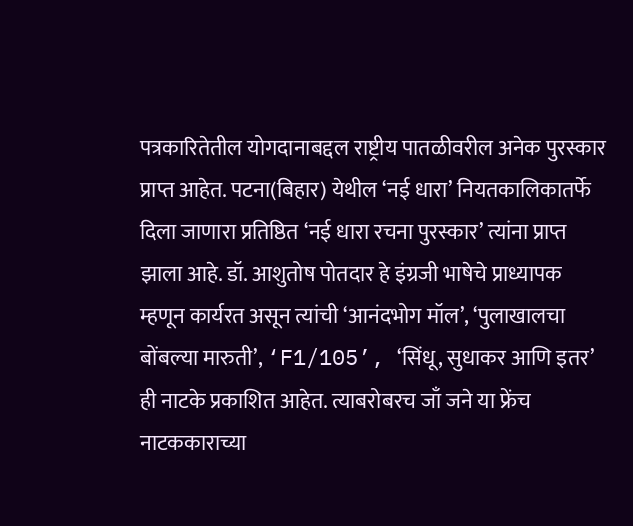पत्रकारितेतील योगदानाबद्दल राष्ट्रीय पातळीवरील अनेक पुरस्कार प्राप्त आहेत. पटना(बिहार) येथील ‘नई धारा’ नियतकालिकातर्फे दिला जाणारा प्रतिष्ठित ‘नई धारा रचना पुरस्कार’ त्यांना प्राप्त झाला आहे. डॉ. आशुतोष पोतदार हे इंग्रजी भाषेचे प्राध्यापक म्हणून कार्यरत असून त्यांची ‘आनंदभोग मॉल’, ‘पुलाखालचा बोंबल्या मारुती’, ‘F1/105’, ‘सिंधू, सुधाकर आणि इतर’ ही नाटके प्रकाशित आहेत. त्याबरोबरच जाँ जने या फ्रेंच नाटककाराच्या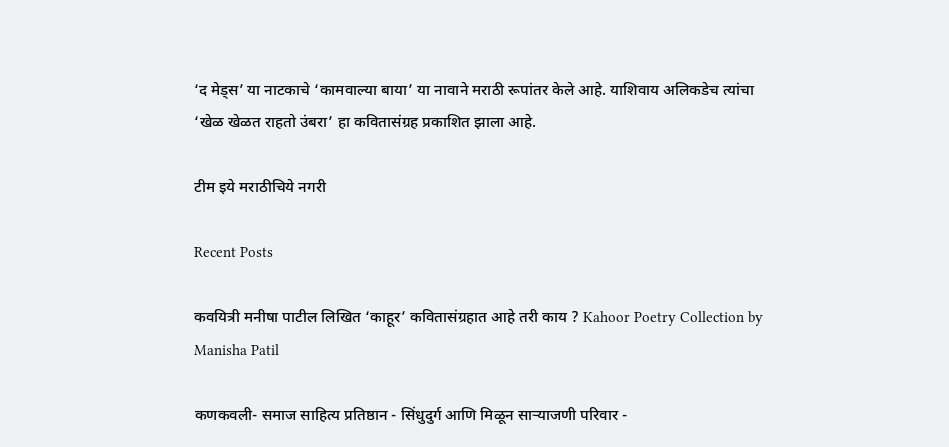‘द मेड्स’ या नाटकाचे ‘कामवाल्या बाया’ या नावाने मराठी रूपांतर केले आहे. याशिवाय अलिकडेच त्यांचा ‘खेळ खेळत राहतो उंबरा’ हा कवितासंग्रह प्रकाशित झाला आहे.

टीम इये मराठीचिये नगरी

Recent Posts

कवयित्री मनीषा पाटील लिखित ‘काहूर’ कवितासंग्रहात आहे तरी काय ? Kahoor Poetry Collection by Manisha Patil

कणकवली- समाज साहित्य प्रतिष्ठान - सिंधुदुर्ग आणि मिळून साऱ्याजणी परिवार -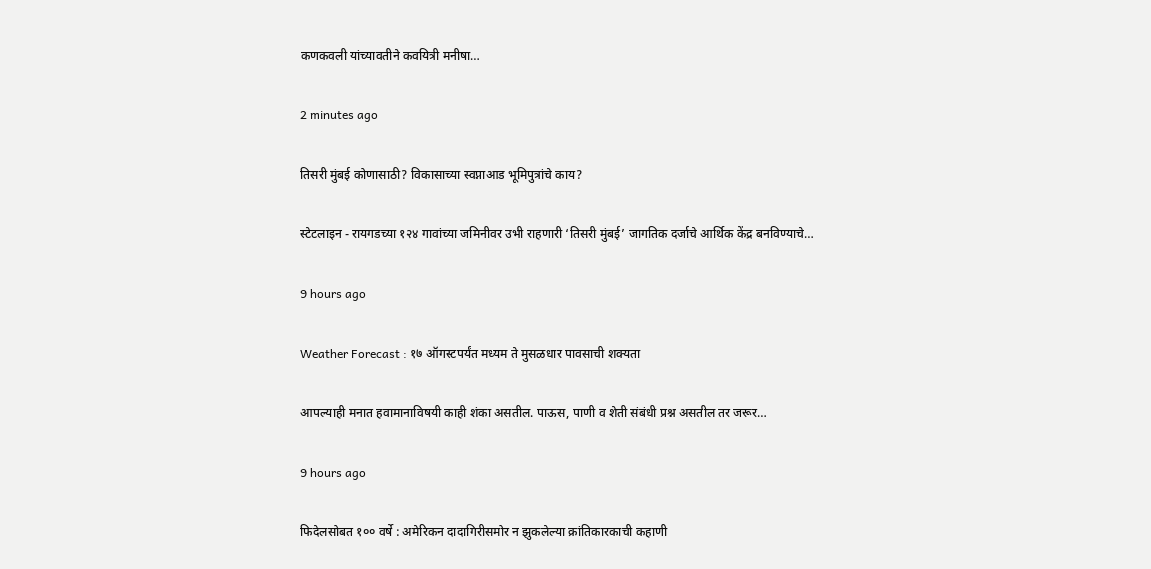कणकवली यांच्यावतीने कवयित्री मनीषा…

2 minutes ago

तिसरी मुंबई कोणासाठी? विकासाच्या स्वप्नाआड भूमिपुत्रांचे काय?

स्टेटलाइन - रायगडच्या १२४ गावांच्या जमिनीवर उभी राहणारी ‘तिसरी मुंबई’ जागतिक दर्जाचे आर्थिक केंद्र बनविण्याचे…

9 hours ago

Weather Forecast : १७ ऑगस्टपर्यंत मध्यम ते मुसळधार पावसाची शक्यता

आपल्याही मनात हवामानाविषयी काही शंका असतील. पाऊस, पाणी व शेती संबंधी प्रश्न असतील तर जरूर…

9 hours ago

फिदेलसोबत १०० वर्षे : अमेरिकन दादागिरीसमोर न झुकलेल्या क्रांतिकारकाची कहाणी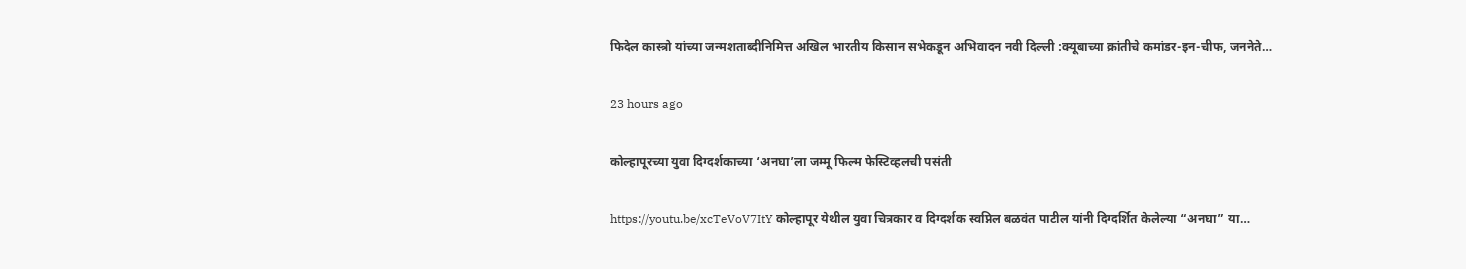फिदेल कास्त्रो यांच्या जन्मशताब्दीनिमित्त अखिल भारतीय किसान सभेकडून अभिवादन नवी दिल्ली :क्यूबाच्या क्रांतीचे कमांडर-इन-चीफ, जननेते…

23 hours ago

कोल्हापूरच्या युवा दिग्दर्शकाच्या ‘अनघा’ला जम्मू फिल्म फेस्टिव्हलची पसंती

https://youtu.be/xcTeVoV7ItY कोल्हापूर येथील युवा चित्रकार व दिग्दर्शक स्वप्निल बळवंत पाटील यांनी दिग्दर्शित केलेल्या “अनघा” या…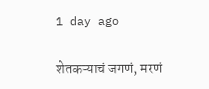1 day ago

शेतकऱ्याचं जगणं, मरणं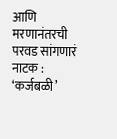आणि मरणानंतरची परवड सांगणारं नाटक : ‘कर्जबळी’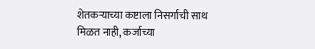शेतकऱ्याच्या कष्टाला निसर्गाची साथ मिळत नाही, कर्जाच्या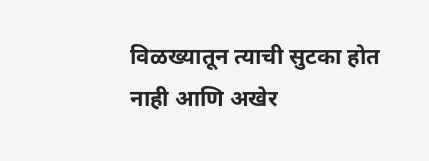विळख्यातून त्याची सुटका होत नाही आणि अखेर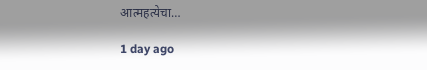आत्महत्येचा…

1 day ago